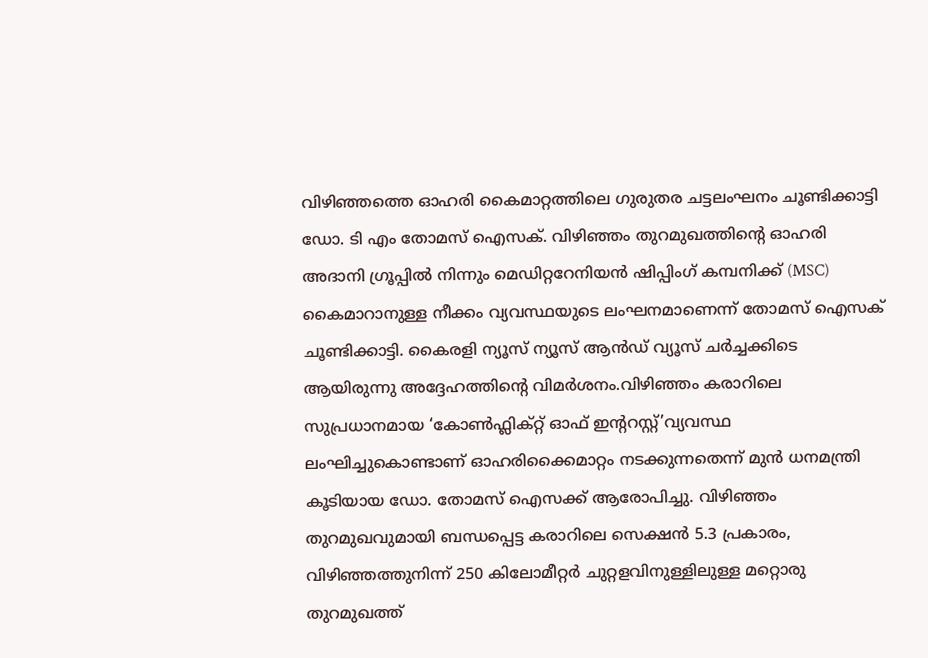വിഴിഞ്ഞത്തെ ഓഹരി കൈമാറ്റത്തിലെ ഗുരുതര ചട്ടലംഘനം ചൂണ്ടിക്കാട്ടി ഡോ. ടി എം തോമസ് ഐസക്. വിഴിഞ്ഞം തുറമുഖത്തിന്റെ ഓഹരി അദാനി ഗ്രൂപ്പിൽ നിന്നും മെഡിറ്ററേനിയൻ ഷിപ്പിംഗ് കമ്പനിക്ക് (MSC) കൈമാറാനുള്ള നീക്കം വ്യവസ്ഥയുടെ ലംഘനമാണെന്ന് തോമസ് ഐസക് ചൂണ്ടിക്കാട്ടി. കൈരളി ന്യൂസ് ന്യൂസ് ആൻഡ് വ്യൂസ് ചർച്ചക്കിടെ ആയിരുന്നു അദ്ദേഹത്തിന്റെ വിമർശനം.വിഴിഞ്ഞം കരാറിലെ സുപ്രധാനമായ ‘കോൺഫ്ലിക്റ്റ് ഓഫ് ഇന്ററസ്റ്റ്’വ്യവസ്ഥ ലംഘിച്ചുകൊണ്ടാണ് ഓഹരിക്കൈമാറ്റം നടക്കുന്നതെന്ന് മുൻ ധനമന്ത്രി കൂടിയായ ഡോ. തോമസ് ഐസക്ക് ആരോപിച്ചു. വിഴിഞ്ഞം തുറമുഖവുമായി ബന്ധപ്പെട്ട കരാറിലെ സെക്ഷൻ 5.3 പ്രകാരം, വിഴിഞ്ഞത്തുനിന്ന് 250 കിലോമീറ്റർ ചുറ്റളവിനുള്ളിലുള്ള മറ്റൊരു തുറമുഖത്ത്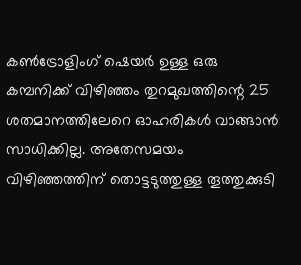കൺട്രോളിംഗ് ഷെയർ ഉള്ള ഒരു കമ്പനിക്ക് വിഴിഞ്ഞം തുറമുഖത്തിന്റെ 25 ശതമാനത്തിലേറെ ഓഹരികൾ വാങ്ങാൻ സാധിക്കില്ല. അതേസമയം വിഴിഞ്ഞത്തിന് തൊട്ടടുത്തുള്ള തൂത്തുക്കുടി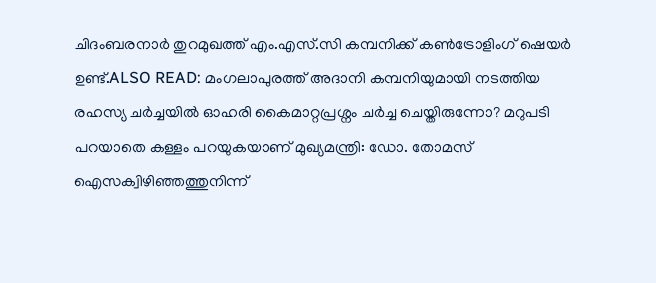ചിദംബരനാർ തുറമുഖത്ത് എം.എസ്.സി കമ്പനിക്ക് കൺട്രോളിംഗ് ഷെയർ ഉണ്ട്.ALSO READ: മംഗലാപുരത്ത് അദാനി കമ്പനിയുമായി നടത്തിയ രഹസ്യ ചർച്ചയിൽ ഓഹരി കൈമാറ്റപ്രശ്നം ചർച്ച ചെയ്തിരുന്നോ? മറുപടി പറയാതെ കള്ളം പറയുകയാണ് മുഖ്യമന്ത്രി: ഡോ. തോമസ് ഐസക്വിഴിഞ്ഞത്തുനിന്ന്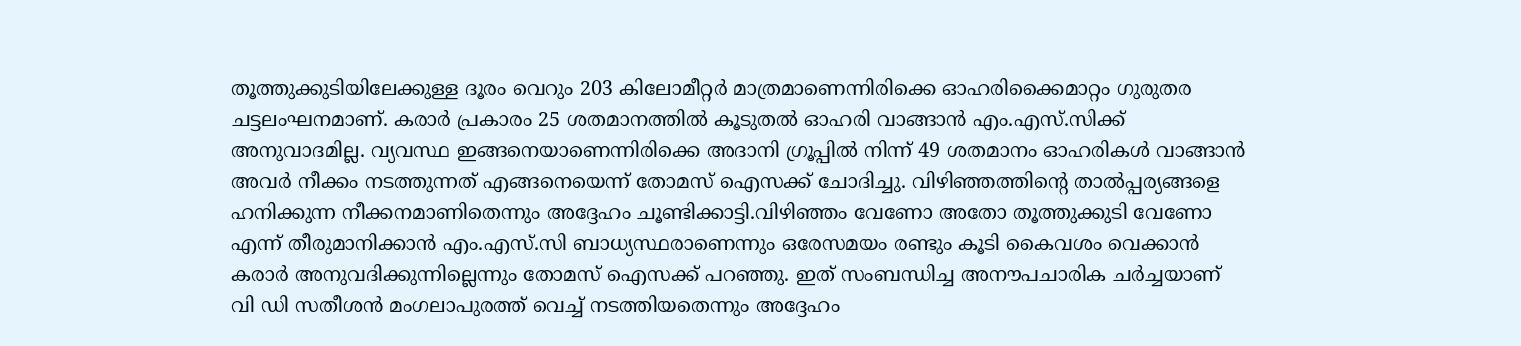തൂത്തുക്കുടിയിലേക്കുള്ള ദൂരം വെറും 203 കിലോമീറ്റർ മാത്രമാണെന്നിരിക്കെ ഓഹരിക്കൈമാറ്റം ഗുരുതര ചട്ടലംഘനമാണ്. കരാർ പ്രകാരം 25 ശതമാനത്തിൽ കൂടുതൽ ഓഹരി വാങ്ങാൻ എം.എസ്.സിക്ക് അനുവാദമില്ല. വ്യവസ്ഥ ഇങ്ങനെയാണെന്നിരിക്കെ അദാനി ഗ്രൂപ്പിൽ നിന്ന് 49 ശതമാനം ഓഹരികൾ വാങ്ങാൻ അവർ നീക്കം നടത്തുന്നത് എങ്ങനെയെന്ന് തോമസ് ഐസക്ക് ചോദിച്ചു. വിഴിഞ്ഞത്തിന്റെ താൽപ്പര്യങ്ങളെ ഹനിക്കുന്ന നീക്കനമാണിതെന്നും അദ്ദേഹം ചൂണ്ടിക്കാട്ടി.വിഴിഞ്ഞം വേണോ അതോ തൂത്തുക്കുടി വേണോ എന്ന് തീരുമാനിക്കാൻ എം.എസ്.സി ബാധ്യസ്ഥരാണെന്നും ഒരേസമയം രണ്ടും കൂടി കൈവശം വെക്കാൻ കരാർ അനുവദിക്കുന്നില്ലെന്നും തോമസ് ഐസക്ക് പറഞ്ഞു. ഇത് സംബന്ധിച്ച അനൗപചാരിക ചർച്ചയാണ് വി ഡി സതീശൻ മംഗലാപുരത്ത് വെച്ച് നടത്തിയതെന്നും അദ്ദേഹം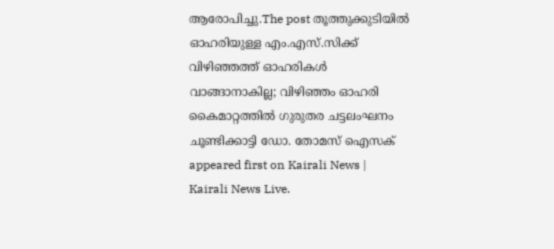ആരോപിച്ചു.The post തൂത്തുക്കുടിയിൽ ഓഹരിയുള്ള എം.എസ്.സിക്ക് വിഴിഞ്ഞത്ത് ഓഹരികൾ വാങ്ങാനാകില്ല; വിഴിഞ്ഞം ഓഹരി കൈമാറ്റത്തിൽ ഗുരുതര ചട്ടലംഘനം ചൂണ്ടിക്കാട്ടി ഡോ. തോമസ് ഐസക് appeared first on Kairali News | Kairali News Live.